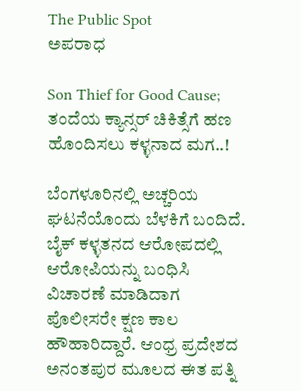The Public Spot
ಅಪರಾಧ

Son Thief for Good Cause; ತಂದೆಯ ಕ್ಯಾನ್ಸರ್ ಚಿಕಿತ್ಸೆಗೆ ಹಣ ಹೊಂದಿಸಲು ಕಳ್ಳನಾದ ಮಗ..!

ಬೆಂಗಳೂರಿನಲ್ಲಿ ಅಚ್ಚರಿಯ ಘಟನೆಯೊಂದು ಬೆಳಕಿಗೆ ಬಂದಿದೆ. ಬೈಕ್ ಕಳ್ಳತನದ ಆರೋಪದಲ್ಲಿ ಆರೋಪಿಯನ್ನು ಬಂಧಿಸಿ ವಿಚಾರಣೆ ಮಾಡಿದಾಗ ಪೊಲೀಸರೇ ಕ್ಷಣ ಕಾಲ ಹೌಹಾರಿದ್ದಾರೆ. ಆಂಧ್ರ ಪ್ರದೇಶದ ಅನಂತಪುರ ಮೂಲದ ಈತ ಪತ್ನಿ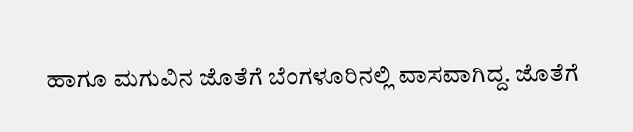ಹಾಗೂ ಮಗುವಿನ ಜೊತೆಗೆ ಬೆಂಗಳೂರಿನಲ್ಲಿ ವಾಸವಾಗಿದ್ದ. ಜೊತೆಗೆ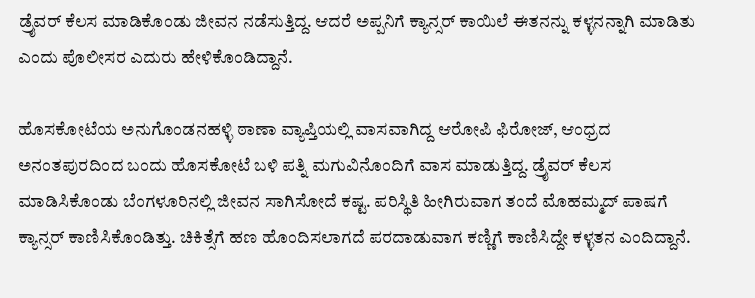ಡ್ರೈವರ್ ಕೆಲಸ ಮಾಡಿಕೊಂಡು ಜೀವನ ನಡೆಸುತ್ತಿದ್ದ. ಆದರೆ ಅಪ್ಪನಿಗೆ ಕ್ಯಾನ್ಸರ್ ಕಾಯಿಲೆ ಈತನನ್ನು ಕಳ್ಳನನ್ನಾಗಿ ಮಾಡಿತು ಎಂದು ಪೊಲೀಸರ ಎದುರು ಹೇಳಿಕೊಂಡಿದ್ದಾನೆ.

ಹೊಸಕೋಟೆಯ ಅನುಗೊಂಡನಹಳ್ಳಿ ಠಾಣಾ ವ್ಯಾಪ್ತಿಯಲ್ಲಿ ವಾಸವಾಗಿದ್ದ ಆರೋಪಿ ಫಿರೋಜ್, ಆಂಧ್ರದ ಅನಂತಪುರದಿಂದ ಬಂದು ಹೊಸಕೋಟೆ ಬಳಿ ಪತ್ನಿ ಮಗುವಿನೊಂದಿಗೆ ವಾಸ ಮಾಡುತ್ತಿದ್ದ. ಡ್ರೈವರ್ ಕೆಲಸ ಮಾಡಿಸಿಕೊಂಡು ಬೆಂಗಳೂರಿನಲ್ಲಿ ಜೀವನ ಸಾಗಿಸೋದೆ ಕಷ್ಟ. ಪರಿಸ್ಥಿತಿ ಹೀಗಿರುವಾಗ ತಂದೆ ಮೊಹಮ್ಮದ್ ಪಾಷಗೆ ಕ್ಯಾನ್ಸರ್ ಕಾಣಿಸಿಕೊಂಡಿತ್ತು. ಚಿಕಿತ್ಸೆಗೆ ಹಣ ಹೊಂದಿಸಲಾಗದೆ ಪರದಾಡುವಾಗ ಕಣ್ಣಿಗೆ ಕಾಣಿಸಿದ್ದೇ ಕಳ್ಳತನ ಎಂದಿದ್ದಾನೆ.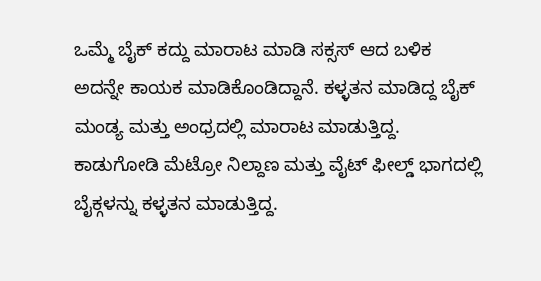ಒಮ್ಮೆ ಬೈಕ್ ಕದ್ದು ಮಾರಾಟ ಮಾಡಿ ಸಕ್ಸಸ್ ಆದ ಬಳಿಕ ಅದನ್ನೇ ಕಾಯಕ ಮಾಡಿಕೊಂಡಿದ್ದಾನೆ. ಕಳ್ಳತನ ಮಾಡಿದ್ದ ಬೈಕ್ ಮಂಡ್ಯ ಮತ್ತು ಅಂಧ್ರದಲ್ಲಿ ಮಾರಾಟ ಮಾಡುತ್ತಿದ್ದ. ಕಾಡುಗೋಡಿ ಮೆಟ್ರೋ ನಿಲ್ದಾಣ ಮತ್ತು ವೈಟ್ ಫೀಲ್ಡ್ ಭಾಗದಲ್ಲಿ ಬೈಕ್ಗಳನ್ನು ಕಳ್ಳತನ ಮಾಡುತ್ತಿದ್ದ.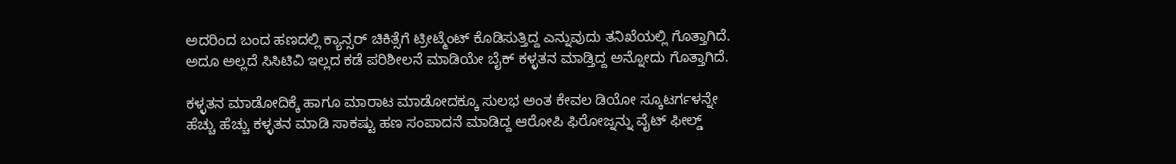ಅದರಿಂದ ಬಂದ ಹಣದಲ್ಲಿ ಕ್ಯಾನ್ಸರ್ ಚಿಕಿತ್ಸೆಗೆ ಟ್ರೀಟ್ಮೆಂಟ್ ಕೊಡಿಸುತ್ತಿದ್ದ ಎನ್ನುವುದು ತನಿಖೆಯಲ್ಲಿ ಗೊತ್ತಾಗಿದೆ. ಅದೂ ಅಲ್ಲದೆ ಸಿಸಿಟಿವಿ ಇಲ್ಲದ ಕಡೆ ಪರಿಶೀಲನೆ ಮಾಡಿಯೇ ಬೈಕ್ ಕಳ್ಳತನ‌ ಮಾಡ್ತಿದ್ದ ಅನ್ನೋದು ಗೊತ್ತಾಗಿದೆ.

ಕಳ್ಳತನ ಮಾಡೋದಿಕ್ಕೆ ಹಾಗೂ ಮಾರಾಟ ಮಾಡೋದಕ್ಕೂ ಸುಲಭ ಅಂತ ಕೇವಲ ಡಿಯೋ ಸ್ಕೂಟರ್ಗಳನ್ನೇ ಹೆಚ್ಚು ಹೆಚ್ಚು ಕಳ್ಳತನ ಮಾಡಿ ಸಾಕಷ್ಟು ಹಣ ಸಂಪಾದನೆ ಮಾಡಿದ್ದ ಆರೋಪಿ ಫಿರೋಜ್ನನ್ನು ವೈಟ್ ಫೀಲ್ಡ್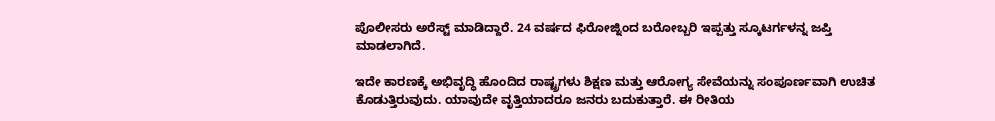ಪೊಲೀಸರು ಅರೆಸ್ಟ್ ಮಾಡಿದ್ದಾರೆ. 24 ವರ್ಷದ ಫಿರೋಜ್ನಿಂದ ಬರೋಬ್ಬರಿ ಇಪ್ಪತ್ತು ಸ್ಕೂಟರ್ಗಳನ್ನ ಜಪ್ತಿ ಮಾಡಲಾಗಿದೆ.

ಇದೇ ಕಾರಣಕ್ಕೆ ಅಭಿವೃದ್ಧಿ ಹೊಂದಿದ ರಾಷ್ಟ್ರಗಳು ಶಿಕ್ಷಣ ಮತ್ತು ಆರೋಗ್ಯ ಸೇವೆಯನ್ನು ಸಂಪೂರ್ಣವಾಗಿ ಉಚಿತ ಕೊಡುತ್ತಿರುವುದು. ಯಾವುದೇ ವೃತ್ತಿಯಾದರೂ ಜನರು ಬದುಕುತ್ತಾರೆ. ಈ ರೀತಿಯ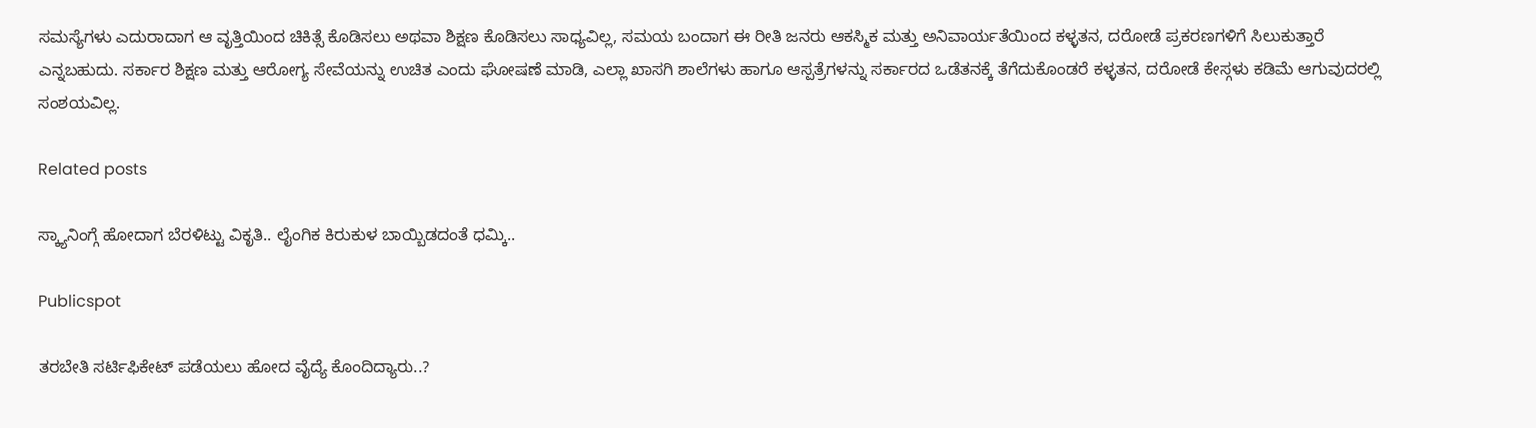ಸಮಸ್ಯೆಗಳು ಎದುರಾದಾಗ ಆ ವೃತ್ತಿಯಿಂದ ಚಿಕಿತ್ಸೆ ಕೊಡಿಸಲು ಅಥವಾ ಶಿಕ್ಷಣ ಕೊಡಿಸಲು ಸಾಧ್ಯವಿಲ್ಲ, ಸಮಯ ಬಂದಾಗ ಈ ರೀತಿ ಜನರು ಆಕಸ್ಮಿಕ ಮತ್ತು ಅನಿವಾರ್ಯತೆಯಿಂದ ಕಳ್ಳತನ, ದರೋಡೆ ಪ್ರಕರಣಗಳಿಗೆ ಸಿಲುಕುತ್ತಾರೆ ಎನ್ನಬಹುದು. ಸರ್ಕಾರ ಶಿಕ್ಷಣ ಮತ್ತು ಆರೋಗ್ಯ ಸೇವೆಯನ್ನು ಉಚಿತ ಎಂದು ಘೋಷಣೆ ಮಾಡಿ, ಎಲ್ಲಾ ಖಾಸಗಿ ಶಾಲೆಗಳು ಹಾಗೂ ಆಸ್ಪತ್ರೆಗಳನ್ನು ಸರ್ಕಾರದ ಒಡೆತನಕ್ಕೆ ತೆಗೆದುಕೊಂಡರೆ ಕಳ್ಳತನ, ದರೋಡೆ ಕೇಸ್ಗಳು ಕಡಿಮೆ ಆಗುವುದರಲ್ಲಿ ಸಂಶಯವಿಲ್ಲ.

Related posts

ಸ್ಕ್ಯಾನಿಂಗ್ಗೆ ಹೋದಾಗ ಬೆರಳಿಟ್ಟು ವಿಕೃತಿ.. ಲೈಂಗಿಕ ಕಿರುಕುಳ ಬಾಯ್ಬಿಡದಂತೆ ಧಮ್ಕಿ..

Publicspot

ತರಬೇತಿ ಸರ್ಟಿಫಿಕೇಟ್‌‌ ಪಡೆಯಲು ಹೋದ ವೈದ್ಯೆ ಕೊಂದಿದ್ಯಾರು..?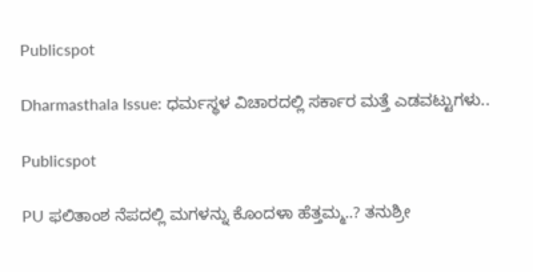Publicspot

Dharmasthala Issue: ಧರ್ಮಸ್ಥಳ ವಿಚಾರದಲ್ಲಿ ಸರ್ಕಾರ ಮತ್ತೆ ಎಡವಟ್ಟುಗಳು..

Publicspot

PU ಫಲಿತಾಂಶ ನೆಪದಲ್ಲಿ ಮಗಳನ್ನು ಕೊಂದಳಾ ಹೆತ್ತಮ್ಮ..? ತನುಶ್ರೀ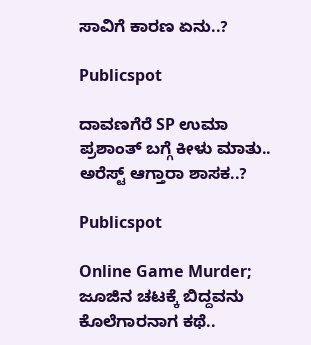ಸಾವಿಗೆ ಕಾರಣ ಏನು..?

Publicspot

ದಾವಣಗೆರೆ SP ಉಮಾ ಪ್ರಶಾಂತ್ ಬಗ್ಗೆ ಕೀಳು ಮಾತು.. ಅರೆಸ್ಟ್ ಆಗ್ತಾರಾ ಶಾಸಕ..?

Publicspot

Online Game Murder; ಜೂಜಿನ ಚಟಕ್ಕೆ ಬಿದ್ದವನು ಕೊಲೆಗಾರನಾಗ ಕಥೆ..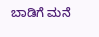ಬಾಡಿಗೆ ಮನೆ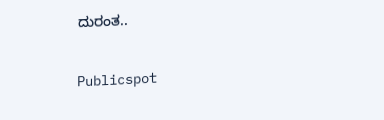ದುರಂತ..

Publicspot